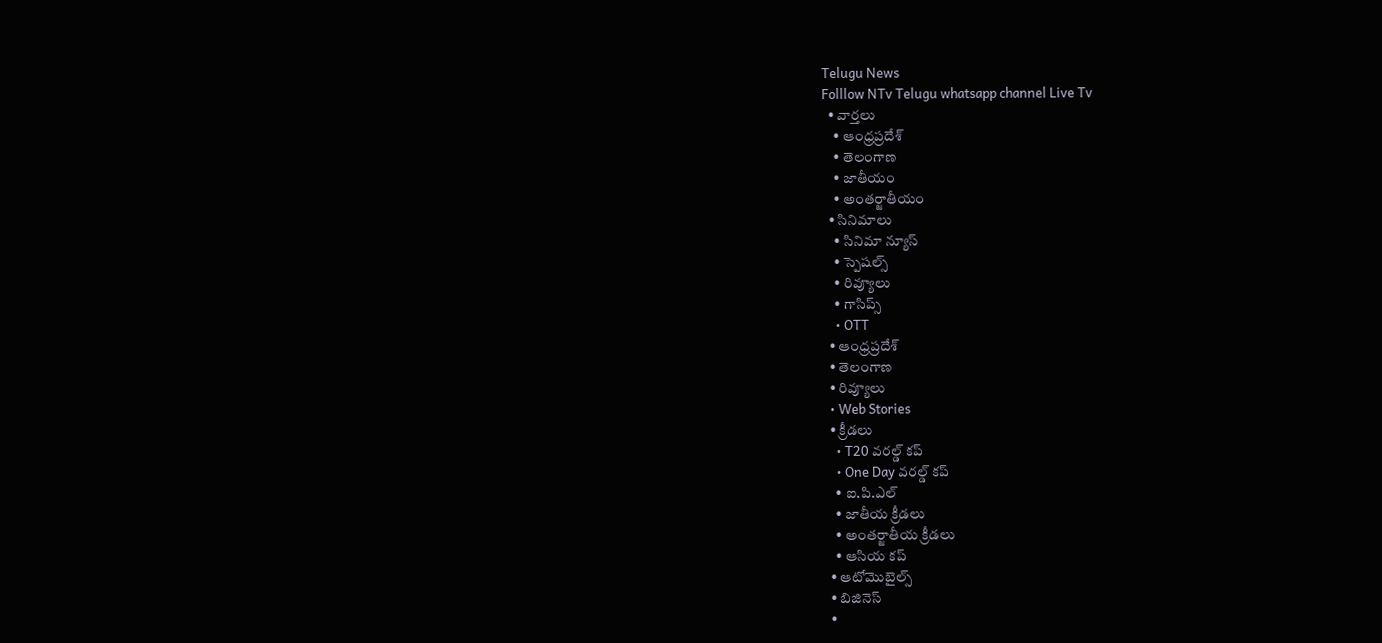Telugu News
Folllow NTv Telugu whatsapp channel Live Tv
  • వార్తలు
    • ఆంధ్రప్రదేశ్
    • తెలంగాణ
    • జాతీయం
    • అంతర్జాతీయం
  • సినిమాలు
    • సినిమా న్యూస్
    • స్పెషల్స్
    • రివ్యూలు
    • గాసిప్స్
    • OTT
  • ఆంధ్రప్రదేశ్
  • తెలంగాణ
  • రివ్యూలు
  • Web Stories
  • క్రీడలు
    • T20 వరల్డ్ కప్
    • One Day వరల్డ్ కప్
    • ఐ.పి.ఎల్
    • జాతీయ క్రీడలు
    • అంతర్జాతీయ క్రీడలు
    • ఆసియ కప్
  • ఆటోమొబైల్స్
  • బిజినెస్‌
  •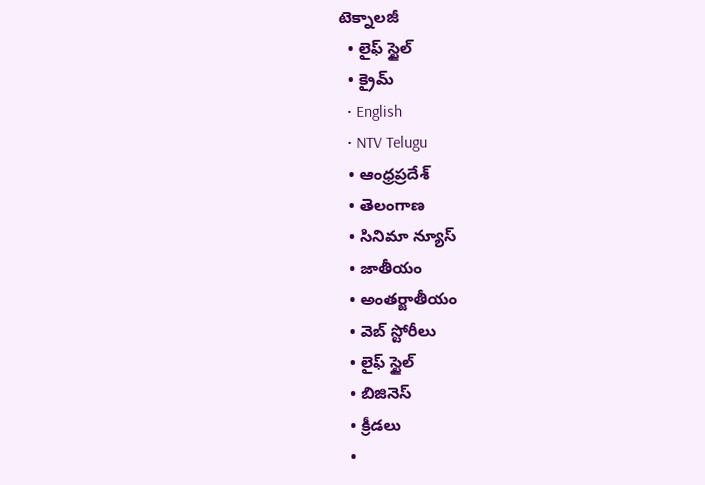టెక్నాలజీ
  • లైఫ్ స్టైల్
  • క్రైమ్
  • English
  • NTV Telugu
  • ఆంధ్రప్రదేశ్
  • తెలంగాణ
  • సినిమా న్యూస్
  • జాతీయం
  • అంతర్జాతీయం
  • వెబ్ స్టోరీలు
  • లైఫ్ స్టైల్
  • బిజినెస్‌
  • క్రీడలు
  •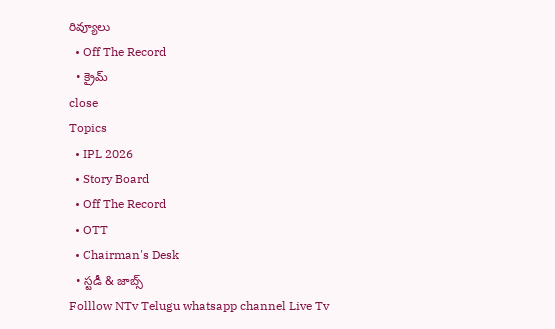రివ్యూలు
  • Off The Record
  • క్రైమ్
close
Topics
  • IPL 2026
  • Story Board
  • Off The Record
  • OTT
  • Chairman's Desk
  • స్టడీ & జాబ్స్
Folllow NTv Telugu whatsapp channel Live Tv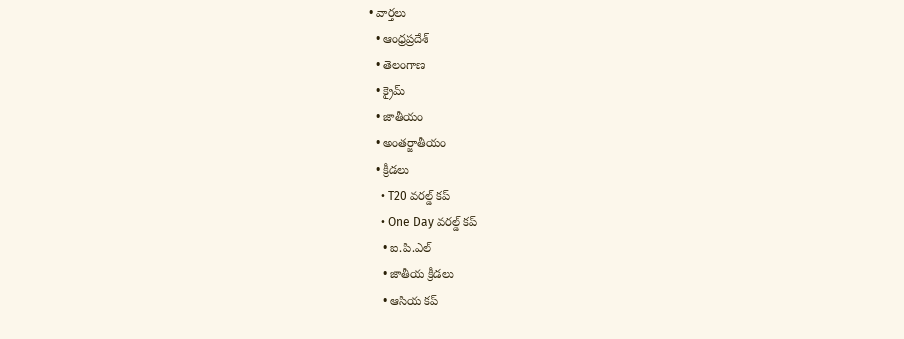• వార్తలు
  • ఆంధ్రప్రదేశ్
  • తెలంగాణ
  • క్రైమ్
  • జాతీయం
  • అంతర్జాతీయం
  • క్రీడలు
    • T20 వరల్డ్ కప్
    • One Day వరల్డ్ కప్
    • ఐ.పి.ఎల్
    • జాతీయ క్రీడలు
    • ఆసియ కప్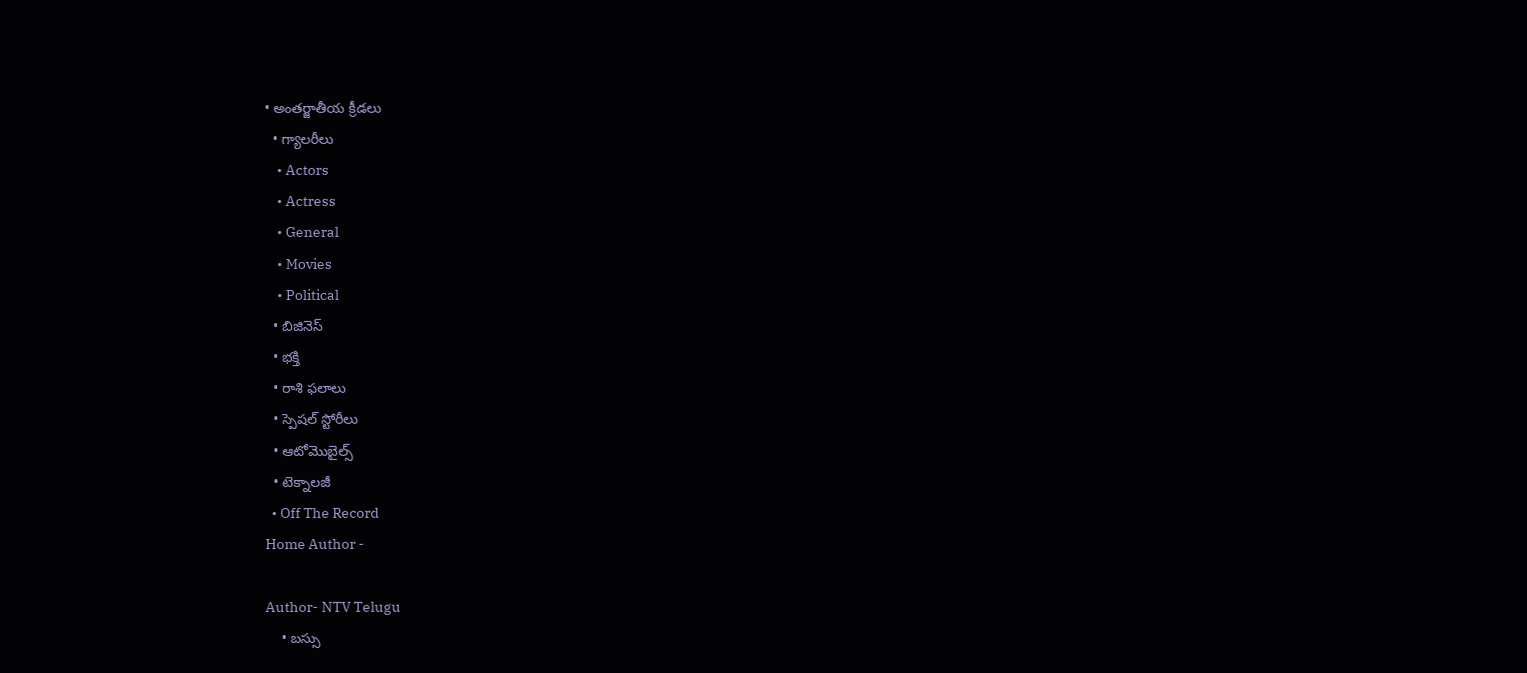• అంతర్జాతీయ క్రీడలు
  • గ్యాలరీలు
    • Actors
    • Actress
    • General
    • Movies
    • Political
  • బిజినెస్‌
  • భక్తి
  • రాశి ఫలాలు
  • స్పెషల్‌ స్టోరీలు
  • ఆటోమొబైల్స్
  • టెక్నాలజీ
  • Off The Record
Home Author -

Author- NTV Telugu
    • బస్సు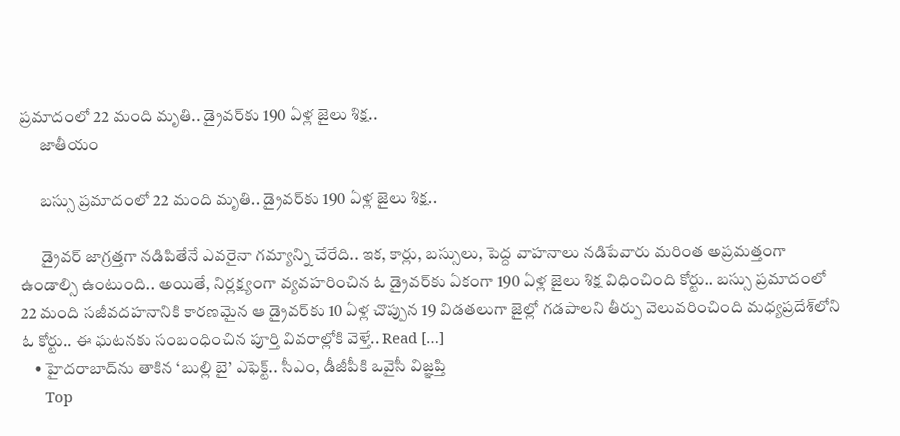ప్రమాదంలో 22 మంది మృతి.. డ్రైవర్‌కు 190 ఏళ్ల జైలు శిక్ష..
      జాతీయం

      బస్సు ప్రమాదంలో 22 మంది మృతి.. డ్రైవర్‌కు 190 ఏళ్ల జైలు శిక్ష..

      డ్రైవర్‌ జాగ్రత్తగా నడిపితేనే ఎవరైనా గమ్యాన్ని చేరేది.. ఇక, కార్లు, బస్సులు, పెద్ద వాహనాలు నడిపేవారు మరింత అప్రమత్తంగా ఉండాల్సి ఉంటుంది.. అయితే, నిర్లక్ష్యంగా వ్యవహరించిన ఓ డ్రైవర్‌కు ఏకంగా 190 ఏళ్ల జైలు శిక్ష విధించింది కోర్టు.. బస్సు ప్రమాదంలో 22 మంది సజీవదహనానికి కారణమైన ఆ డ్రైవర్‌కు 10 ఏళ్ల చొప్పున 19 విడతలుగా జైల్లో గడపాలని తీర్పు వెలువరించింది మధ్యప్రదేశ్‌లోని ఓ కోర్టు.. ఈ ఘటనకు సంబంధించిన పూర్తి వివరాల్లోకి వెళ్తే.. Read […]
    • హైదరాబాద్‌ను తాకిన ‘బుల్లి బై’ ఎఫెక్ట్.. సీఎం, డీజీపీకి ఒవైసీ విజ్ఞప్తి
      Top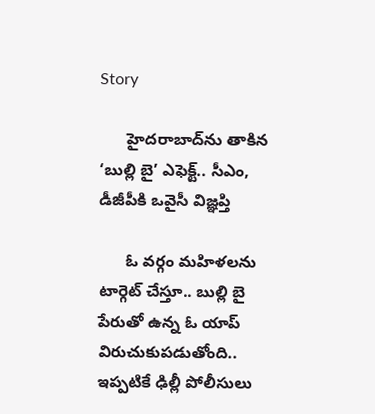Story

      హైదరాబాద్‌ను తాకిన ‘బుల్లి బై’ ఎఫెక్ట్.. సీఎం, డీజీపీకి ఒవైసీ విజ్ఞప్తి

      ఓ వర్గం మహిళలను టార్గెట్‌ చేస్తూ.. బుల్లి బై పేరుతో ఉన్న ఓ యాప్‌ విరుచుకుపడుతోంది.. ఇప్పటికే ఢిల్లీ పోలీసులు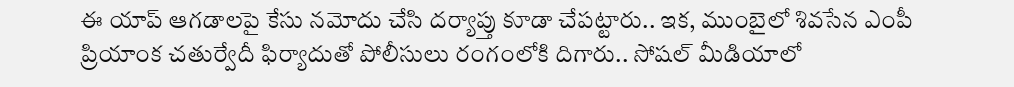ఈ యాప్‌ ఆగడాలపై కేసు నమోదు చేసి దర్యాప్తు కూడా చేపట్టారు.. ఇక, ముంబైలో శివసేన ఎంపీ ప్రియాంక చతుర్వేదీ ఫిర్యాదుతో పోలీసులు రంగంలోకి దిగారు.. సోషల్‌ మీడియాలో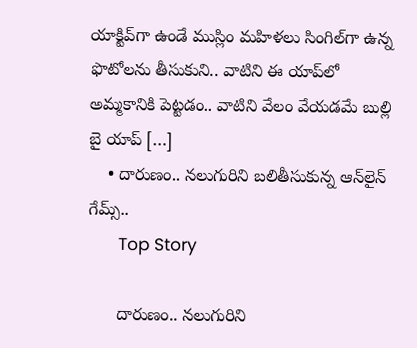యాక్టివ్‌గా ఉండే ముస్లిం మహిళలు సింగిల్‌గా ఉన్న ఫొటోలను తీసుకుని.. వాటిని ఈ యాప్‌లో అమ్మకానికి పెట్టడం.. వాటిని వేలం వేయడమే బుల్లి బై యాప్ […]
    • దారుణం.. నలుగురిని బలితీసుకున్న ఆన్‌లైన్‌ గేమ్స్..
      Top Story

      దారుణం.. నలుగురిని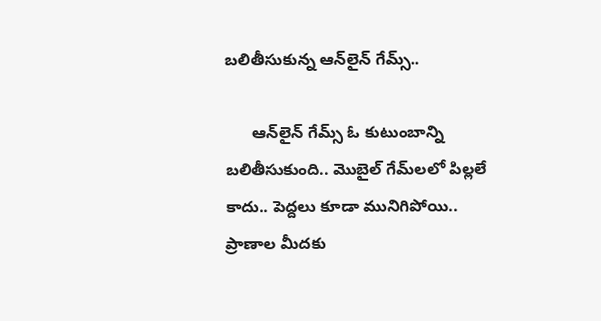బలితీసుకున్న ఆన్‌లైన్‌ గేమ్స్..

      ఆన్‌లైన్‌ గేమ్స్‌ ఓ కుటుంబాన్ని బలితీసుకుంది.. మొబైల్ గేమ్‌లలో పిల్లలే కాదు.. పెద్దలు కూడా మునిగిపోయి.. ప్రాణాల మీదకు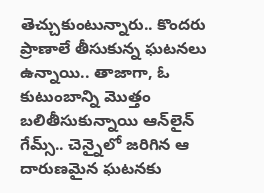తెచ్చుకుంటున్నారు.. కొందరు ప్రాణాలే తీసుకున్న ఘటనలు ఉన్నాయి.. తాజాగా, ఓ కుటుంబాన్ని మొత్తం బలితీసుకున్నాయి ఆన్‌లైన్‌ గేమ్స్‌.. చెన్నైలో జరిగిన ఆ దారుణమైన ఘటనకు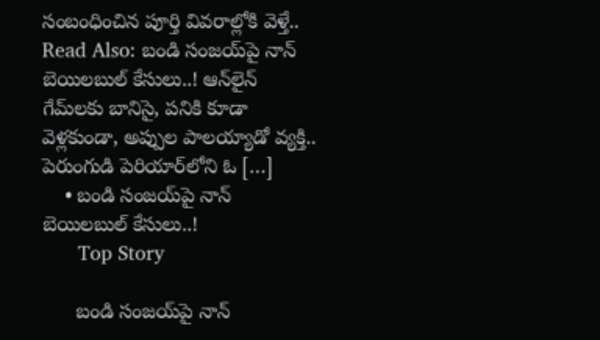సంబంధించిన పూర్తి వివరాల్లోకి వెళ్తే.. Read Also: బండి సంజయ్‌పై నాన్‌ బెయిలబుల్‌ కేసులు..! ఆన్‌లైన్‌ గేమ్‌లకు బానిసై, పనికి కూడా వెళ్లకుండా, అప్పుల పాలయ్యాడో వ్యక్తి.. పెరుంగుడి పెరియార్‌లోని ఓ […]
    • బండి సంజయ్‌పై నాన్‌ బెయిలబుల్‌ కేసులు..!
      Top Story

      బండి సంజయ్‌పై నాన్‌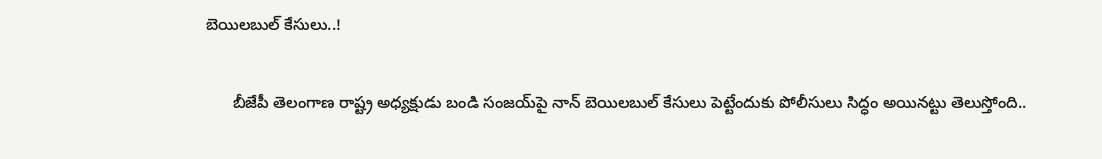బెయిలబుల్‌ కేసులు..!

      బీజేపీ తెలంగాణ రాష్ట్ర అధ్యక్షుడు బండి సంజయ్‌పై నాన్‌ బెయిలబుల్‌ కేసులు పెట్టేందుకు పోలీసులు సిద్ధం అయినట్టు తెలుస్తోంది..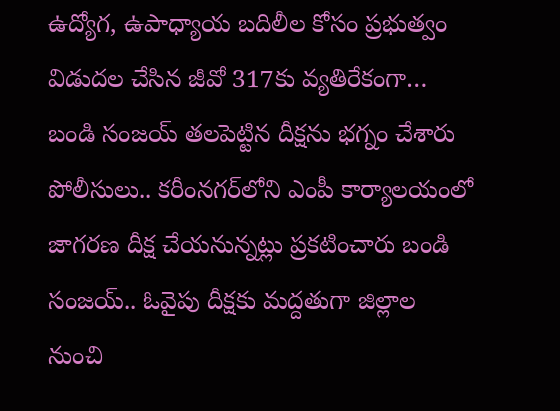ఉద్యోగ, ఉపాధ్యాయ బదిలీల కోసం ప్రభుత్వం విడుదల చేసిన జీవో 317కు వ్యతిరేకంగా… బండి సంజయ్‌ తలపెట్టిన దీక్షను భగ్నం చేశారు పోలీసులు.. కరీంనగర్‌లోని ఎంపీ కార్యాలయంలో జాగరణ దీక్ష చేయనున్నట్లు ప్రకటించారు బండి సంజయ్‌.. ఓవైపు దీక్షకు మద్దతుగా జిల్లాల నుంచి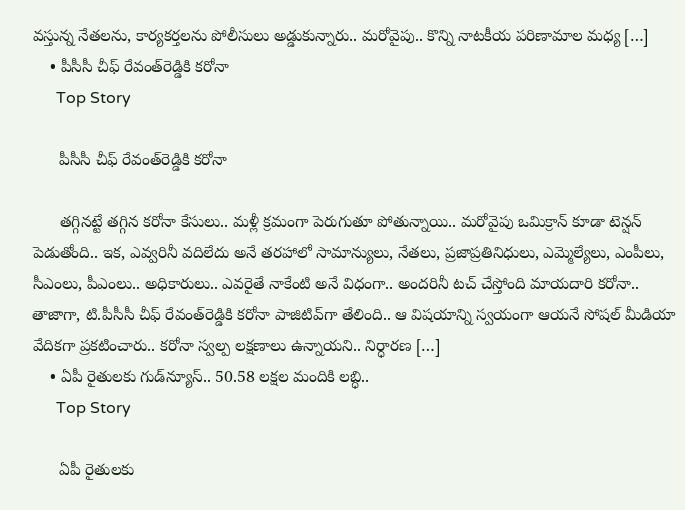వస్తున్న నేతలను, కార్యకర్తలను పోలీసులు అడ్డుకున్నారు.. మరోవైపు.. కొన్ని నాటకీయ పరిణామాల మధ్య […]
    • పీసీసీ చీఫ్‌ రేవంత్‌రెడ్డికి కరోనా
      Top Story

      పీసీసీ చీఫ్‌ రేవంత్‌రెడ్డికి కరోనా

      తగ్గినట్టే తగ్గిన కరోనా కేసులు.. మళ్లీ క్రమంగా పెరుగుతూ పోతున్నాయి.. మరోవైపు ఒమిక్రాన్‌ కూడా టెన్షన్‌ పెడుతోంది.. ఇక, ఎవ్వరినీ వదిలేదు అనే తరహాలో సామాన్యులు, నేతలు, ప్రజాప్రతినిధులు, ఎమ్మెల్యేలు, ఎంపీలు, సీఎంలు, పీఎంలు.. అధికారులు.. ఎవరైతే నాకేంటి అనే విధంగా.. అందరినీ టచ్ చేస్తోంది మాయదారి కరోనా.. తాజాగా, టి.పీసీసీ చీఫ్‌ రేవంత్‌రెడ్డికి కరోనా పాజిటివ్‌గా తేలింది.. ఆ విషయాన్ని స్వయంగా ఆయనే సోషల్ మీడియా వేదికగా ప్రకటించారు.. కరోనా స్వల్ప లక్షణాలు ఉన్నాయని.. నిర్ధారణ […]
    • ఏపీ రైతులకు గుడ్‌న్యూస్.. 50.58 లక్షల మందికి లబ్ధి..
      Top Story

      ఏపీ రైతులకు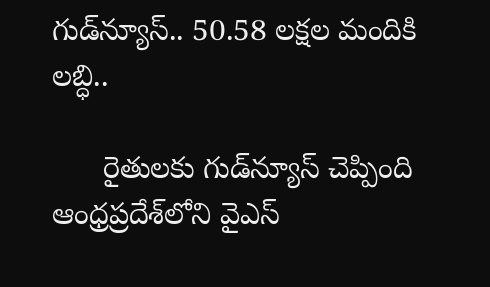గుడ్‌న్యూస్.. 50.58 లక్షల మందికి లబ్ధి..

      రైతులకు గుడ్‌న్యూస్‌ చెప్పింది ఆంధ్రప్రదేశ్‌లోని వైఎస్‌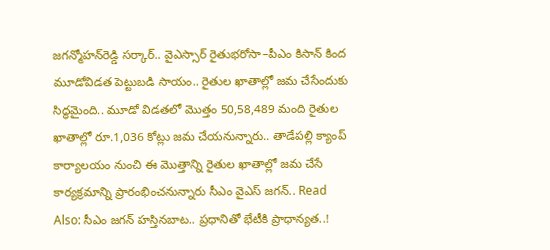జగన్మోహన్‌రెడ్డి సర్కార్.. వైఎస్సార్‌ రైతుభరోసా–పీఎం కిసాన్‌ కింద మూడోవిడత పెట్టుబడి సాయం.. రైతుల ఖాతాల్లో జమ చేసేందుకు సిద్ధమైంది.. మూడో విడతలో మొత్తం 50,58,489 మంది రైతుల ఖాతాల్లో రూ.1,036 కోట్లు జమ చేయనున్నారు.. తాడేపల్లి క్యాంప్‌ కార్యాలయం నుంచి ఈ మొత్తాన్ని రైతుల ఖాతాల్లో జమ చేసే కార్యక్రమాన్ని ప్రారంభించనున్నారు సీఎం వైఎస్‌ జగన్.. Read Also: సీఎం జగన్‌ హస్తినబాట.. ప్రధానితో భేటీకి ప్రాధాన్యత..!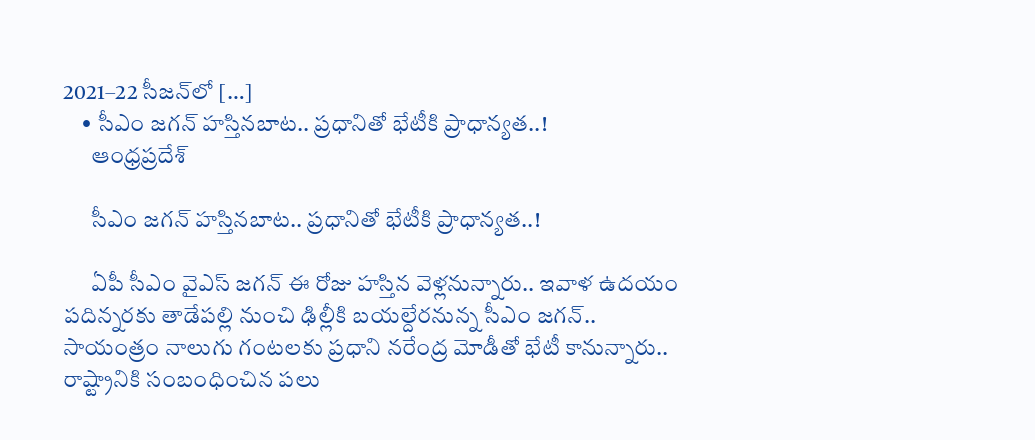2021–22 సీజన్‌లో […]
    • సీఎం జగన్‌ హస్తినబాట.. ప్రధానితో భేటీకి ప్రాధాన్యత..!
      ఆంధ్రప్రదేశ్

      సీఎం జగన్‌ హస్తినబాట.. ప్రధానితో భేటీకి ప్రాధాన్యత..!

      ఏపీ సీఎం వైఎస్‌ జగన్‌ ఈ రోజు హస్తిన వెళ్లనున్నారు.. ఇవాళ ఉదయం పదిన్నరకు తాడేపల్లి నుంచి ఢిల్లీకి బయల్దేరనున్న సీఎం జగన్.. సాయంత్రం నాలుగు గంటలకు ప్రధాని నరేంద్ర మోడీతో భేటీ కానున్నారు.. రాష్ట్రానికి సంబంధించిన పలు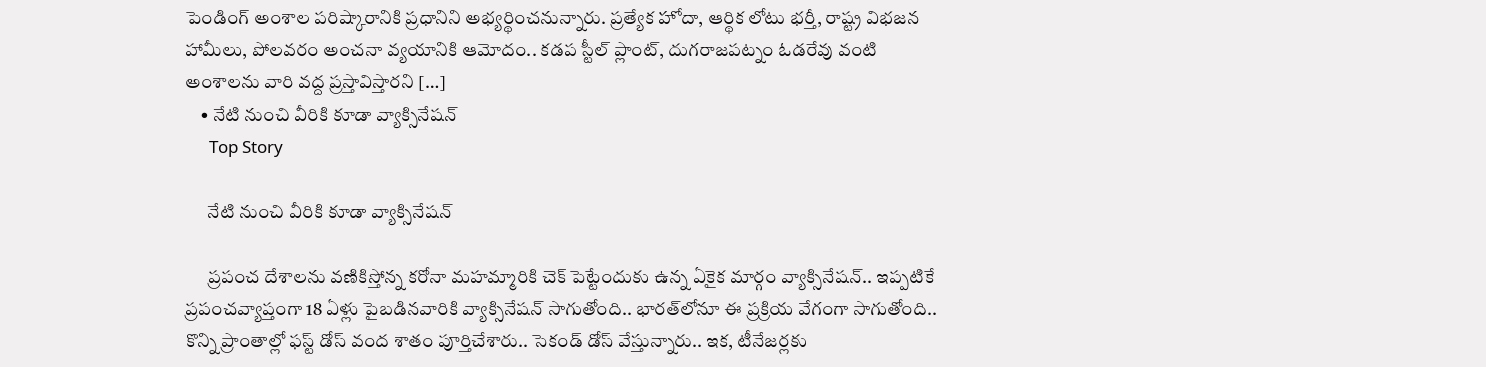పెండింగ్ అంశాల పరిష్కారానికి ప్రధానిని అభ్యర్థించనున్నారు. ప్రత్యేక హోదా, ఆర్థిక లోటు భర్తీ, రాష్ట్ర విభజన హామీలు, పోలవరం అంచనా వ్యయానికి ఆమోదం.. కడప స్టీల్‌ ప్లాంట్‌, దుగరాజపట్నం ఓడరేవు వంటి అంశాలను వారి వద్ద ప్రస్తావిస్తారని […]
    • నేటి నుంచి వీరికి కూడా వ్యాక్సినేషన్‌
      Top Story

      నేటి నుంచి వీరికి కూడా వ్యాక్సినేషన్‌

      ప్రపంచ దేశాలను వణికిస్తోన్న కరోనా మహమ్మారికి చెక్‌ పెట్టేందుకు ఉన్న ఏకైక మార్గం వ్యాక్సినేషన్‌.. ఇప్పటికే ప్రపంచవ్యాప్తంగా 18 ఏళ్లు పైబడినవారికి వ్యాక్సినేషన్‌ సాగుతోంది.. భారత్‌లోనూ ఈ ప్రక్రియ వేగంగా సాగుతోంది.. కొన్ని ప్రాంతాల్లో ఫస్ట్‌ డోస్‌ వంద శాతం పూర్తిచేశారు.. సెకండ్‌ డోస్‌ వేస్తున్నారు.. ఇక, టీనేజర్లకు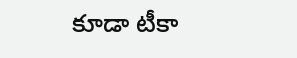కూడా టీకా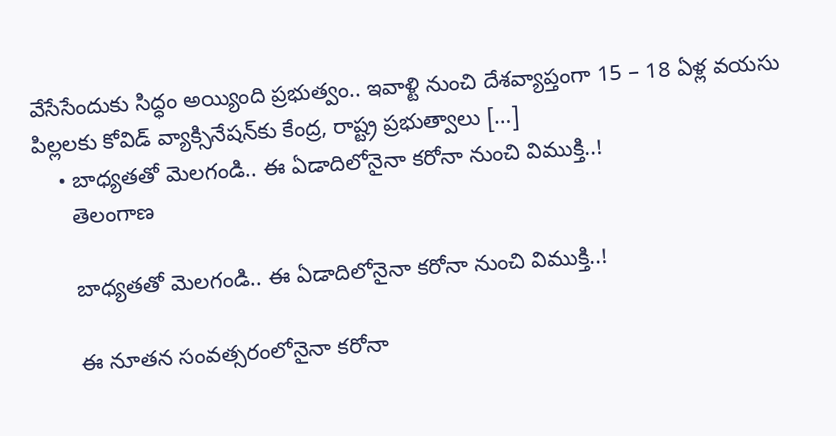వేసేసేందుకు సిద్ధం అయ్యింది ప్రభుత్వం.. ఇవాళ్టి నుంచి దేశవ్యాప్తంగా 15 – 18 ఏళ్ల వయసు పిల్లలకు కోవిడ్‌ వ్యాక్సినేషన్‌కు కేంద్ర, రాష్ట్ర ప్రభుత్వాలు […]
    • బాధ్యతతో మెలగండి.. ఈ ఏడాదిలోనైనా కరోనా నుంచి విముక్తి..!
      తెలంగాణ

      బాధ్యతతో మెలగండి.. ఈ ఏడాదిలోనైనా కరోనా నుంచి విముక్తి..!

      ఈ నూతన సంవత్సరంలోనైనా కరోనా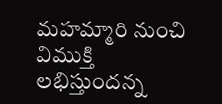మహమ్మారి నుంచి విముక్తి లభిస్తుందన్న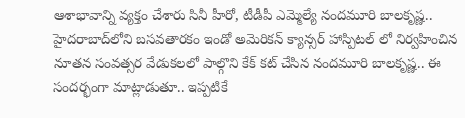ఆశాభావాన్ని వ్యక్తం చేశారు సినీ హీరో, టీడీపీ ఎమ్మెల్యే నందమూరి బాలకృష్ణ.. హైదరాబాద్‌లోని బసవతారకం ఇండో అమెరికన్ క్యాన్సర్ హాస్పిటల్ లో నిర్వహించిన నూతన సంవత్సర వేడుకలలో పాల్గొని కేక్ కట్ చేసిన నందమూరి బాలకృష్ణ.. ఈ సందర్భంగా మాట్లాడుతూ.. ఇప్పటికే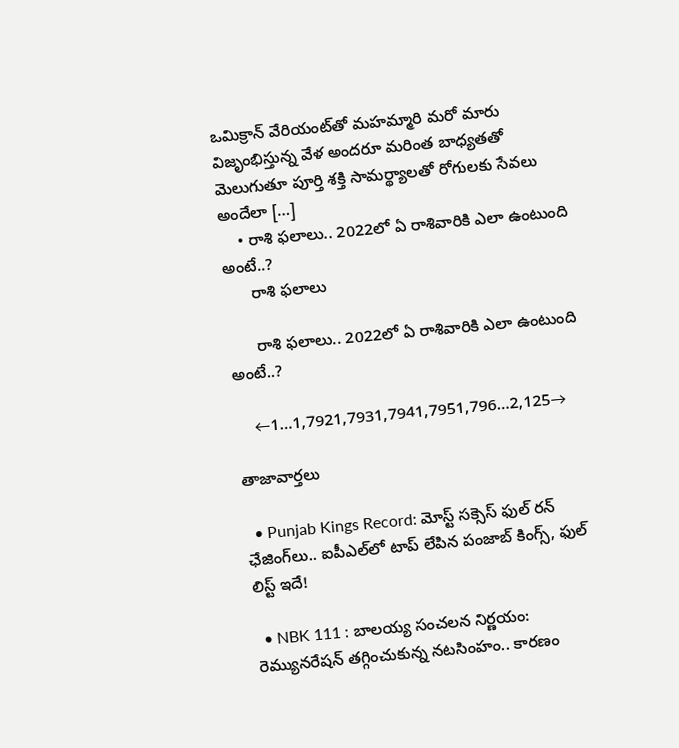ఒమిక్రాన్ వేరియంట్‌తో మహమ్మారి మరో మారు విజృంభిస్తున్న వేళ అందరూ మరింత బాధ్యతతో మెలుగుతూ పూర్తి శక్తి సామర్థ్యాలతో రోగులకు సేవలు అందేలా […]
    • రాశి ఫలాలు.. 2022లో ఏ రాశివారికి ఎలా ఉంటుంది అంటే..?
      రాశి ఫలాలు

      రాశి ఫలాలు.. 2022లో ఏ రాశివారికి ఎలా ఉంటుంది అంటే..?

    ←1…1,7921,7931,7941,7951,796…2,125→

తాజావార్తలు

  • Punjab Kings Record: మోస్ట్ సక్సెస్ ఫుల్ రన్ ఛేజింగ్‌లు.. ఐపీఎల్‌లో టాప్ లేపిన పంజాబ్ కింగ్స్, ఫుల్ లిస్ట్ ఇదే!

  • NBK 111 : బాలయ్య సంచలన నిర్ణయం: రెమ్యునరేషన్ తగ్గించుకున్న నటసింహం.. కారణం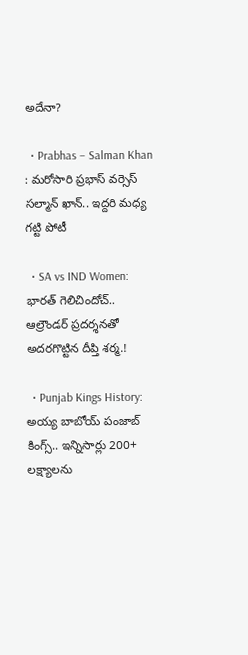అదేనా?

  • Prabhas – Salman Khan : మరోసారి ప్రభాస్ వర్సెస్ సల్మాన్ ఖాన్.. ఇద్దరి మధ్య గట్టి పోటీ

  • SA vs IND Women: భారత్ గెలిచిందోచ్.. ఆల్రౌండర్ ప్రదర్శనతో అదరగొట్టిన దీప్తి శర్మ.!

  • Punjab Kings History: అయ్య బాబోయ్ పంజాబ్ కింగ్స్.. ఇన్నిసార్లు 200+ లక్ష్యాలను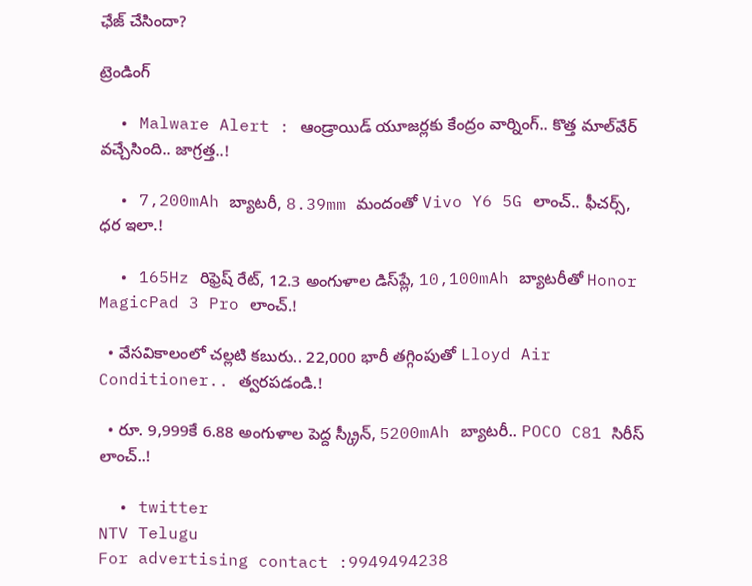ఛేజ్ చేసిందా?

ట్రెండింగ్‌

  • Malware Alert : ఆండ్రాయిడ్ యూజర్లకు కేంద్రం వార్నింగ్.. కొత్త మాల్‌వేర్ వచ్చేసింది.. జాగ్రత్త..!

  • 7,200mAh బ్యాటరీ, 8.39mm మందంతో Vivo Y6 5G లాంచ్.. ఫీచర్స్, ధర ఇలా.!

  • 165Hz రిఫ్రెష్ రేట్‌, 12.3 అంగుళాల డిస్‌ప్లే, 10,100mAh బ్యాటరీతో Honor MagicPad 3 Pro లాంచ్.!

  • వేసవికాలంలో చల్లటి కబురు.. 22,000 భారీ తగ్గింపుతో Lloyd Air Conditioner.. త్వరపడండి.!

  • రూ. 9,999కే 6.88 అంగుళాల పెద్ద స్క్రీన్, 5200mAh బ్యాటరీ.. POCO C81 సిరీస్ లాంచ్..!

  • twitter
NTV Telugu
For advertising contact :9949494238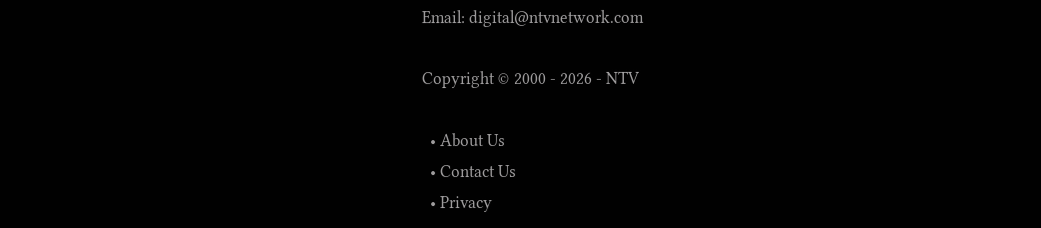Email: digital@ntvnetwork.com

Copyright © 2000 - 2026 - NTV

  • About Us
  • Contact Us
  • Privacy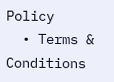Policy
  • Terms & Conditions